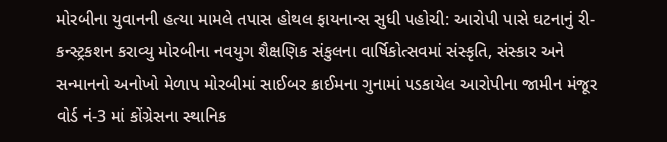મોરબીના યુવાનની હત્યા મામલે તપાસ હોથલ ફાયનાન્સ સુધી પહોચી: આરોપી પાસે ઘટનાનું રી-કન્સ્ટ્રકશન કરાવ્યુ મોરબીના નવયુગ શૈક્ષણિક સંકુલના વાર્ષિકોત્સવમાં સંસ્કૃતિ, સંસ્કાર અને સન્માનનો અનોખો મેળાપ મોરબીમાં સાઈબર ક્રાઈમના ગુનામાં પડકાયેલ આરોપીના જામીન મંજૂર વોર્ડ નં-3 માં કોંગ્રેસના સ્થાનિક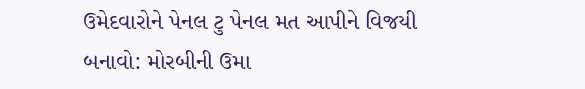ઉમેદવારોને પેનલ ટુ પેનલ મત આપીને વિજયી બનાવો: મોરબીની ઉમા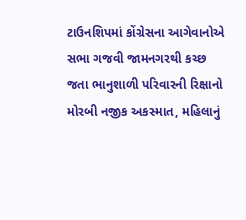ટાઉનશિપમાં કોંગ્રેસના આગેવાનોએ સભા ગજવી જામનગરથી કચ્છ જતા ભાનુશાળી પરિવારની રિક્ષાનો મોરબી નજીક અકસ્માત, મહિલાનું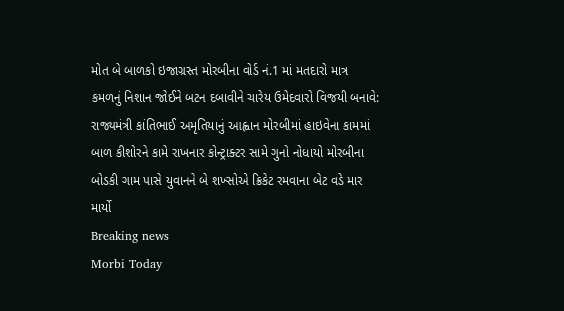મોત બે બાળકો ઇજાગ્રસ્ત મોરબીના વોર્ડ નં.1 માં મતદારો માત્ર કમળનું નિશાન જોઈને બટન દબાવીને ચારેય ઉમેદવારો વિજયી બનાવે: રાજ્યમંત્રી કાંતિભાઈ અમૃતિયાનું આહ્વાન મોરબીમાં હાઇવેના કામમાં બાળ કીશોરને કામે રાખનાર કોન્ટ્રાક્ટર સામે ગુનો નોધાયો મોરબીના બોડકી ગામ પાસે યુવાનને બે શખ્સોએ ક્રિકેટ રમવાના બેટ વડે માર માર્યો
Breaking news
Morbi Today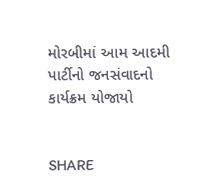મોરબીમાં આમ આદમી પાર્ટીનો જનસંવાદનો કાર્યક્રમ યોજાયો


SHARE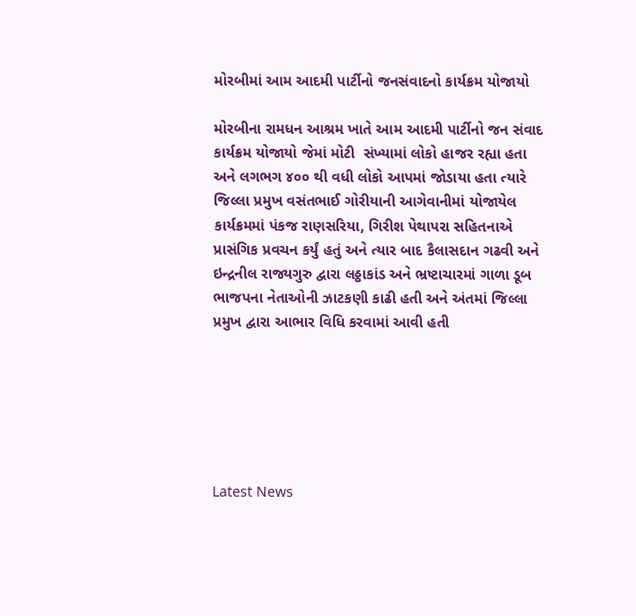મોરબીમાં આમ આદમી પાર્ટીનો જનસંવાદનો કાર્યક્રમ યોજાયો

મોરબીના રામધન આશ્રમ ખાતે આમ આદમી પાર્ટીનો જન સંવાદ કાર્યક્રમ યોજાયો જેમાં મોટી  સંખ્યામાં લોકો હાજર રહ્યા હતા અને લગભગ ૪૦૦ થી વધી લોકો આપમાં જોડાયા હતા ત્યારે જિલ્લા પ્રમુખ વસંતભાઈ ગોરીયાની આગેવાનીમાં યોજાયેલ કાર્યક્રમમાં પંકજ રાણસરિયા, ગિરીશ પેથાપરા સહિતનાએ પ્રાસંગિક પ્રવચન કર્યું હતું અને ત્યાર બાદ કૈલાસદાન ગઢવી અને ઇન્દ્રનીલ રાજ્યગુરુ દ્વારા લઠ્ઠાકાંડ અને ભ્રષ્ટાચારમાં ગાળા ડૂબ ભાજપના નેતાઓની ઝાટકણી કાઢી હતી અને અંતમાં જિલ્લા પ્રમુખ દ્વારા આભાર વિધિ કરવામાં આવી હતી






Latest News